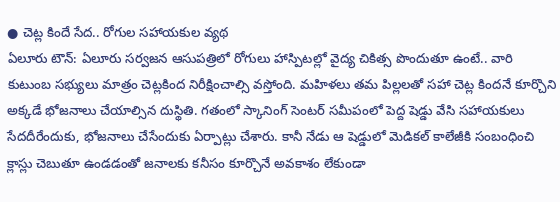● చెట్ల కిందే సేద.. రోగుల సహాయకుల వ్యథ
ఏలూరు టౌన్: ఏలూరు సర్వజన ఆసుపత్రిలో రోగులు హాస్పిటల్లో వైద్య చికిత్స పొందుతూ ఉంటే.. వారి కుటుంబ సభ్యులు మాత్రం చెట్లకింద నిరీక్షించాల్సి వస్తోంది. మహిళలు తమ పిల్లలతో సహా చెట్ల కిందనే కూర్చొని అక్కడే భోజనాలు చేయాల్సిన దుస్థితి. గతంలో స్కానింగ్ సెంటర్ సమీపంలో పెద్ద షెడ్డు వేసి సహాయకులు సేదదీరేందుకు, భోజనాలు చేసేందుకు ఏర్పాట్లు చేశారు. కానీ నేడు ఆ షెడ్డులో మెడికల్ కాలేజీకి సంబంధించి క్లాస్లు చెబుతూ ఉండడంతో జనాలకు కనీసం కూర్చొనే అవకాశం లేకుండా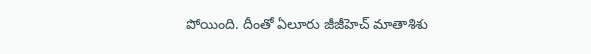పోయింది. దీంతో ఏలూరు జీజీహెచ్ మాతాశిశు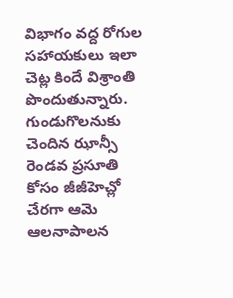విభాగం వద్ద రోగుల సహాయకులు ఇలా చెట్ల కిందే విశ్రాంతి పొందుతున్నారు. గుండుగొలనుకు చెందిన ఝాన్సీ రెండవ ప్రసూతి కోసం జీజీహెచ్లో చేరగా ఆమె ఆలనాపాలన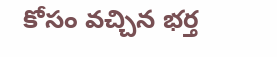కోసం వచ్చిన భర్త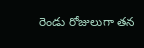రెండు రోజులుగా తన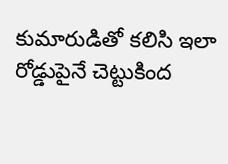కుమారుడితో కలిసి ఇలా రోడ్డుపైనే చెట్టుకింద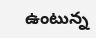ఉంటున్న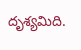దృశ్యమిది.